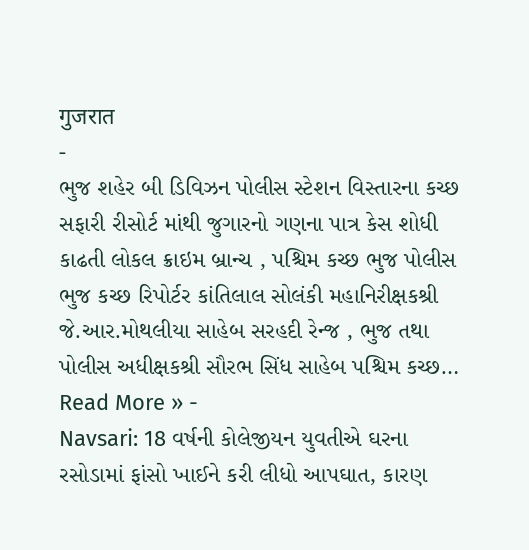गुजरात
-
ભુજ શહેર બી ડિવિઝન પોલીસ સ્ટેશન વિસ્તારના કચ્છ સફારી રીસોર્ટ માંથી જુગારનો ગણના પાત્ર કેસ શોધી કાઢતી લોકલ ક્રાઇમ બ્રાન્ચ , પશ્ચિમ કચ્છ ભુજ પોલીસ
ભુજ કચ્છ રિપોર્ટર કાંતિલાલ સોલંકી મહાનિરીક્ષકશ્રી જે.આર.મોથલીયા સાહેબ સરહદી રેન્જ , ભુજ તથા પોલીસ અધીક્ષકશ્રી સૌરભ સિંધ સાહેબ પશ્ચિમ કચ્છ…
Read More » -
Navsari: 18 વર્ષની કોલેજીયન યુવતીએ ઘરના રસોડામાં ફાંસો ખાઈને કરી લીધો આપઘાત, કારણ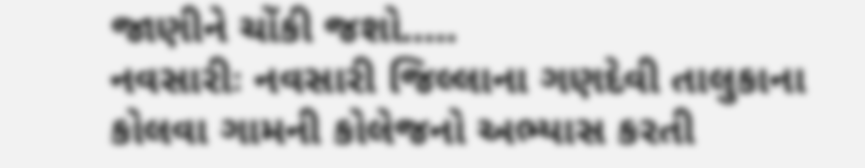જાણીને ચોંકી જશો…..
નવસારીઃ નવસારી જિલ્લાના ગણદેવી તાલુકાના કોલવા ગામની કોલેજનો અભ્યાસ કરતી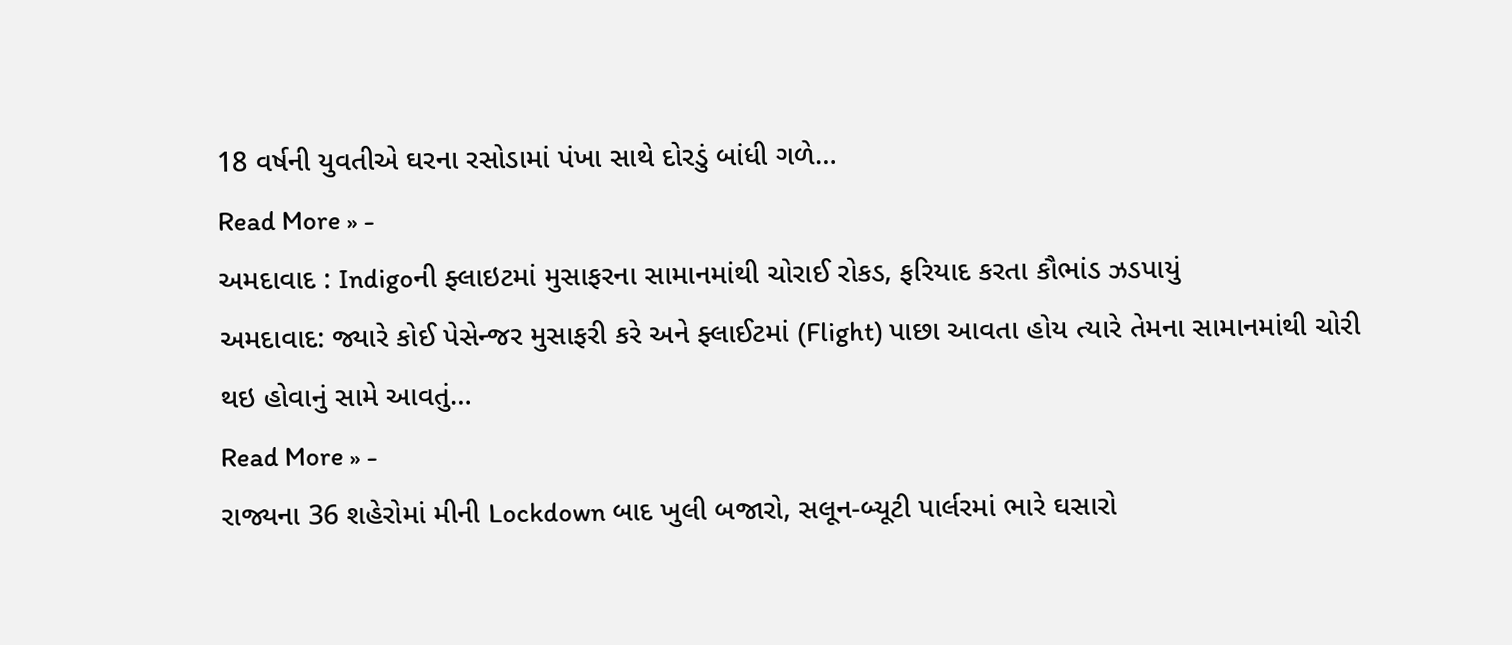18 વર્ષની યુવતીએ ઘરના રસોડામાં પંખા સાથે દોરડું બાંધી ગળે…
Read More » -
અમદાવાદ : Indigoની ફ્લાઇટમાં મુસાફરના સામાનમાંથી ચોરાઈ રોકડ, ફરિયાદ કરતા કૌભાંડ ઝડપાયું
અમદાવાદ: જ્યારે કોઈ પેસેન્જર મુસાફરી કરે અને ફ્લાઈટમાં (Flight) પાછા આવતા હોય ત્યારે તેમના સામાનમાંથી ચોરી થઇ હોવાનું સામે આવતું…
Read More » -
રાજ્યના 36 શહેરોમાં મીની Lockdown બાદ ખુલી બજારો, સલૂન-બ્યૂટી પાર્લરમાં ભારે ઘસારો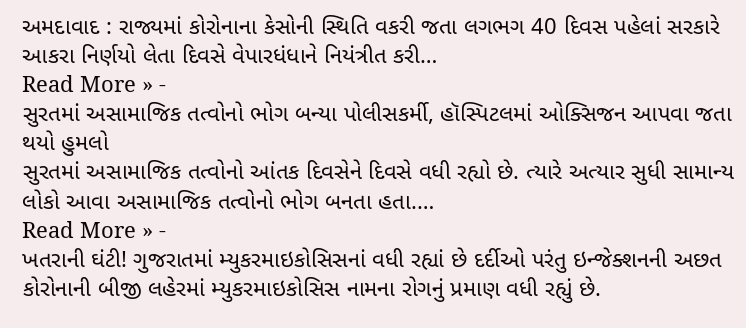અમદાવાદ : રાજ્યમાં કોરોનાના કેસોની સ્થિતિ વકરી જતા લગભગ 40 દિવસ પહેલાં સરકારે આકરા નિર્ણયો લેતા દિવસે વેપારધંધાને નિયંત્રીત કરી…
Read More » -
સુરતમાં અસામાજિક તત્વોનો ભોગ બન્યા પોલીસકર્મી, હૉસ્પિટલમાં ઓક્સિજન આપવા જતા થયો હુમલો
સુરતમાં અસામાજિક તત્વોનો આંતક દિવસેને દિવસે વધી રહ્યો છે. ત્યારે અત્યાર સુધી સામાન્ય લોકો આવા અસામાજિક તત્વોનો ભોગ બનતા હતા.…
Read More » -
ખતરાની ઘંટી! ગુજરાતમાં મ્યુકરમાઇકોસિસનાં વધી રહ્યાં છે દર્દીઓ પરંતુ ઇન્જેક્શનની અછત
કોરોનાની બીજી લહેરમાં મ્યુકરમાઇકોસિસ નામના રોગનું પ્રમાણ વધી રહ્યું છે.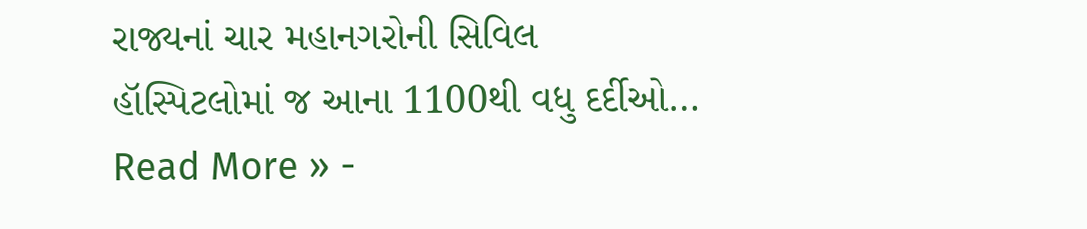રાજ્યનાં ચાર મહાનગરોની સિવિલ હૉસ્પિટલોમાં જ આના 1100થી વધુ દર્દીઓ…
Read More » -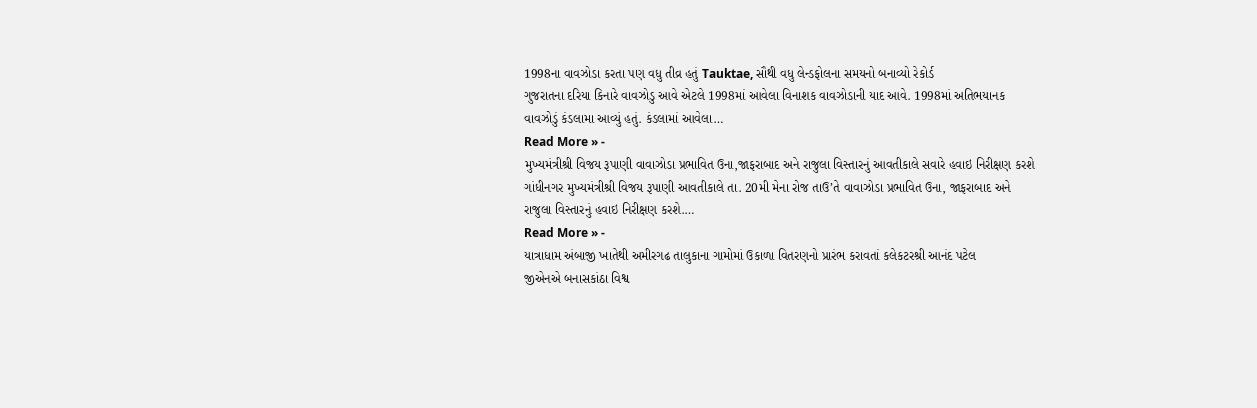1998ના વાવઝોડા કરતા પણ વધુ તીવ્ર હતું Tauktae, સૌથી વધુ લેન્ડફોલના સમયનો બનાવ્યો રેકોર્ડ
ગુજરાતના દરિયા કિનારે વાવઝોડુ આવે એટલે 1998માં આવેલા વિનાશક વાવઝોડાની યાદ આવે. 1998માં અતિભયાનક વાવઝોડું કંડલામા આવ્યું હતું. કંડલામાં આવેલા…
Read More » -
મુખ્યમંત્રીશ્રી વિજય રૂપાણી વાવાઝોડા પ્રભાવિત ઉના,જાફરાબાદ અને રાજુલા વિસ્તારનું આવતીકાલે સવારે હવાઇ નિરીક્ષણ કરશે
ગાંધીનગર મુખ્યમંત્રીશ્રી વિજય રૂપાણી આવતીકાલે તા. 20મી મેના રોજ તાઉ’તે વાવાઝોડા પ્રભાવિત ઉના, જાફરાબાદ અને રાજુલા વિસ્તારનું હવાઇ નિરીક્ષણ કરશે.…
Read More » -
યાત્રાધામ અંબાજી ખાતેથી અમીરગઢ તાલુકાના ગામોમાં ઉકાળા વિતરણનો પ્રારંભ કરાવતાં કલેકટરશ્રી આનંદ પટેલ
જીએનએ બનાસકાંઠા વિશ્વ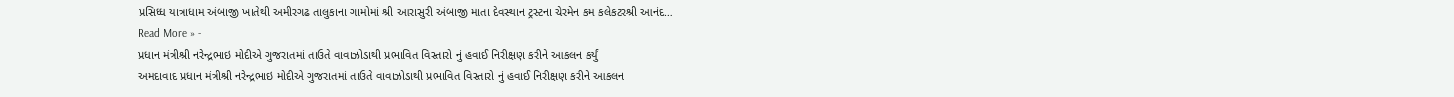પ્રસિધ્ધ યાત્રાધામ અંબાજી ખાતેથી અમીરગઢ તાલુકાના ગામોમાં શ્રી આરાસુરી અંબાજી માતા દેવસ્થાન ટ્રસ્ટના ચેરમેન કમ કલેકટરશ્રી આનંદ…
Read More » -
પ્રધાન મંત્રીશ્રી નરેન્દ્રભાઇ મોદીએ ગુજરાતમાં તાઉતે વાવાઝોડાથી પ્રભાવિત વિસ્તારો નું હવાઈ નિરીક્ષણ કરીને આકલન કર્યું
અમદાવાદ પ્રધાન મંત્રીશ્રી નરેન્દ્રભાઇ મોદીએ ગુજરાતમાં તાઉતે વાવાઝોડાથી પ્રભાવિત વિસ્તારો નું હવાઈ નિરીક્ષણ કરીને આકલન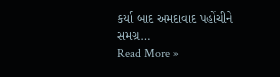કર્યા બાદ અમદાવાદ પહોંચીને સમગ્ર…
Read More »